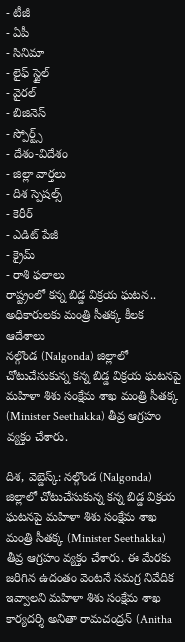- టీజీ
- ఏపీ
- సినిమా
- లైఫ్ స్టైల్
- వైరల్
- బిజినెస్
- స్పోర్ట్స్
- దేశం-విదేశం
- జిల్లా వార్తలు
- దిశ స్పెషల్స్
- కెరీర్
- ఎడిట్ పేజీ
- క్రైమ్
- రాశి ఫలాలు
రాష్ట్రంలో కన్న బిడ్డ విక్రయ ఘటన.. అధికారులకు మంత్రి సీతక్క కీలక ఆదేశాలు
నల్గొండ (Nalgonda) జిల్లాలో చోటుచేసుకున్న కన్న బిడ్డ విక్రయ ఘటనపై మహిళా శిశు సంక్షేమ శాఖ మంత్రి సీతక్క (Minister Seethakka) తీవ్ర ఆగ్రహం వ్యక్తం చేశారు.

దిశ, వెబ్డెస్క్: నల్గొండ (Nalgonda) జిల్లాలో చోటుచేసుకున్న కన్న బిడ్డ విక్రయ ఘటనపై మహిళా శిశు సంక్షేమ శాఖ మంత్రి సీతక్క (Minister Seethakka) తీవ్ర ఆగ్రహం వ్యక్తం చేశారు. ఈ మేరకు జరిగిన ఉదంతం వెంటనే సమగ్ర నివేదిక ఇవ్వాలని మహిళా శిశు సంక్షేమ శాఖ కార్యదర్శి అనితా రామచంద్రన్ (Anitha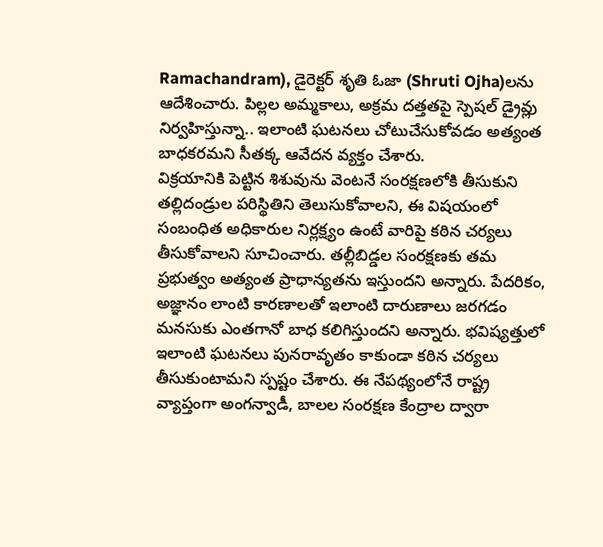Ramachandram), డైరెక్టర్ శృతి ఓజా (Shruti Ojha)లను ఆదేశించారు. పిల్లల అమ్మకాలు, అక్రమ దత్తతపై స్పెషల్ డ్రైవ్లు నిర్వహిస్తున్నా.. ఇలాంటి ఘటనలు చోటుచేసుకోవడం అత్యంత బాధకరమని సీతక్క ఆవేదన వ్యక్తం చేశారు.
విక్రయానికి పెట్టిన శిశువును వెంటనే సంరక్షణలోకి తీసుకుని తల్లిదండ్రుల పరిస్థితిని తెలుసుకోవాలని, ఈ విషయంలో సంబంధిత అధికారుల నిర్లక్ష్యం ఉంటే వారిపై కఠిన చర్యలు తీసుకోవాలని సూచించారు. తల్లీబిడ్డల సంరక్షణకు తమ ప్రభుత్వం అత్యంత ప్రాధాన్యతను ఇస్తుందని అన్నారు. పేదరికం, అజ్ఞానం లాంటి కారణాలతో ఇలాంటి దారుణాలు జరగడం మనసుకు ఎంతగానో బాధ కలిగిస్తుందని అన్నారు. భవిష్యత్తులో ఇలాంటి ఘటనలు పునరావృతం కాకుండా కఠిన చర్యలు తీసుకుంటామని స్పష్టం చేశారు. ఈ నేపథ్యంలోనే రాష్ట్ర వ్యాప్తంగా అంగన్వాడీ, బాలల సంరక్షణ కేంద్రాల ద్వారా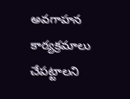అవగాహన కార్యక్రమాలు చేపట్టాలని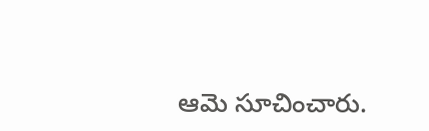ఆమె సూచించారు.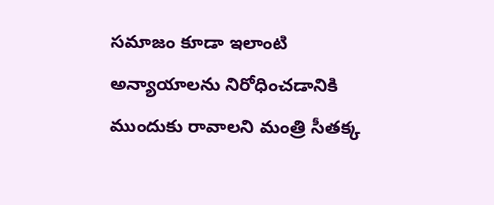సమాజం కూడా ఇలాంటి అన్యాయాలను నిరోధించడానికి ముందుకు రావాలని మంత్రి సీతక్క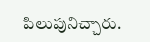పిలుపునిచ్చారు.